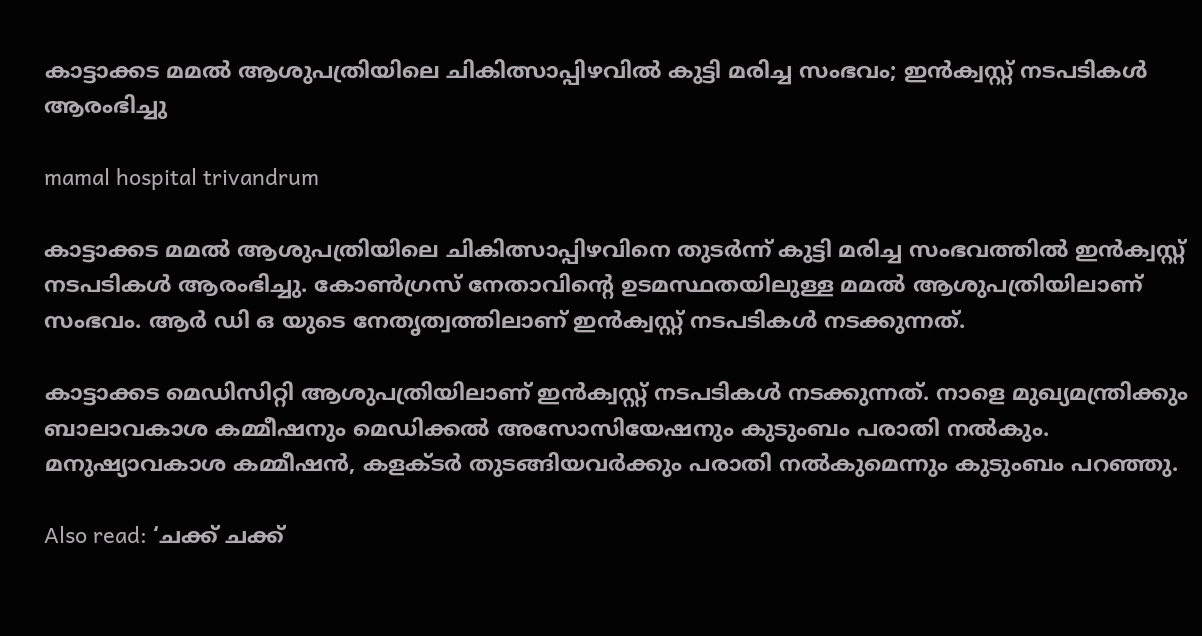കാട്ടാക്കട മമൽ ആശുപത്രിയിലെ ചികിത്സാപ്പിഴവിൽ കുട്ടി മരിച്ച സംഭവം; ഇൻക്വസ്റ്റ് നടപടികൾ ആരംഭിച്ചു

mamal hospital trivandrum

കാട്ടാക്കട മമൽ ആശുപത്രിയിലെ ചികിത്സാപ്പിഴവിനെ തുടർന്ന് കുട്ടി മരിച്ച സംഭവത്തിൽ ഇൻക്വസ്റ്റ് നടപടികൾ ആരംഭിച്ചു. കോൺഗ്രസ് നേതാവിന്റെ ഉടമസ്ഥതയിലുള്ള മമൽ ആശുപത്രിയിലാണ് സംഭവം. ആർ ഡി ഒ യുടെ നേതൃത്വത്തിലാണ് ഇൻക്വസ്റ്റ് നടപടികൾ നടക്കുന്നത്.

കാട്ടാക്കട മെഡിസിറ്റി ആശുപത്രിയിലാണ് ഇൻക്വസ്റ്റ് നടപടികൾ നടക്കുന്നത്. നാളെ മുഖ്യമന്ത്രിക്കും ബാലാവകാശ കമ്മീഷനും മെഡിക്കൽ അസോസിയേഷനും കുടുംബം പരാതി നൽകും. മനുഷ്യാവകാശ കമ്മീഷൻ, കളക്ടർ തുടങ്ങിയവർക്കും പരാതി നൽകുമെന്നും കുടുംബം പറഞ്ഞു.

Also read: ‘ചക്ക് ചക്ക്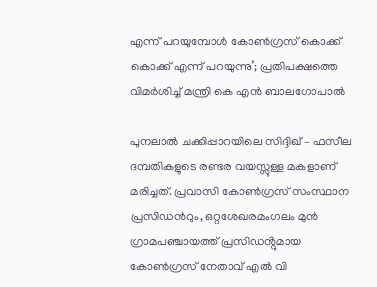എന്ന് പറയുമ്പോൾ കോൺഗ്രസ് കൊക്ക് കൊക്ക് എന്ന് പറയുന്നു’; പ്രതിപക്ഷത്തെ വിമർശിച്ച് മന്ത്രി കെ എൻ ബാലഗോപാൽ

പുനലാൽ ചക്കിപ്പാറയിലെ സിദ്ദിഖ് – ഫസീല ദമ്പതികളുടെ രണ്ടര വയസ്സുള്ള മകളാണ് മരിച്ചത്. പ്രവാസി കോൺഗ്രസ് സംസ്ഥാന പ്രസിഡൻറും, ഒറ്റശേഖരമംഗലം മുൻ ഗ്രാമപഞ്ചായത്ത് പ്രസിഡൻ്റുമായ കോൺഗ്രസ് നേതാവ് എൽ വി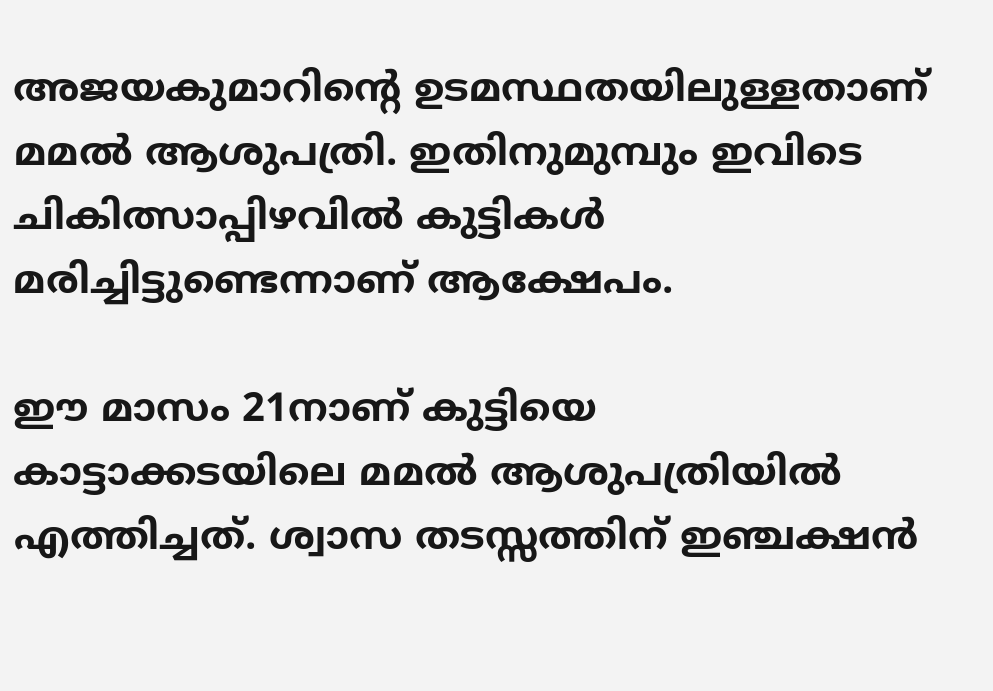അജയകുമാറിന്റെ ഉടമസ്ഥതയിലുള്ളതാണ് മമൽ ആശുപത്രി. ഇതിനുമുമ്പും ഇവിടെ ചികിത്സാപ്പിഴവില്‍ കുട്ടികൾ മരിച്ചിട്ടുണ്ടെന്നാണ് ആക്ഷേപം.

ഈ മാസം 21നാണ് കുട്ടിയെ കാട്ടാക്കടയിലെ മമൽ ആശുപത്രിയിൽ എത്തിച്ചത്. ശ്വാസ തടസ്സത്തിന് ഇഞ്ചക്ഷൻ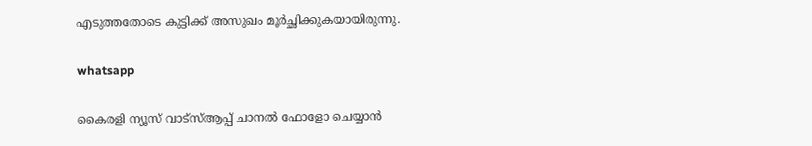എടുത്തതോടെ കുട്ടിക്ക് അസുഖം മൂർച്ഛിക്കുകയായിരുന്നു.

whatsapp

കൈരളി ന്യൂസ് വാട്‌സ്ആപ്പ് ചാനല്‍ ഫോളോ ചെയ്യാന്‍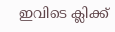ഇവിടെ ക്ലിക്ക്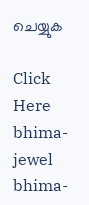ചെയ്യുക

Click Here
bhima-jewel
bhima-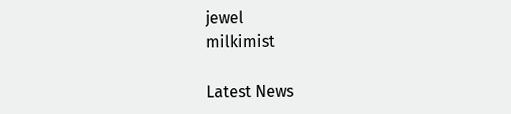jewel
milkimist

Latest News